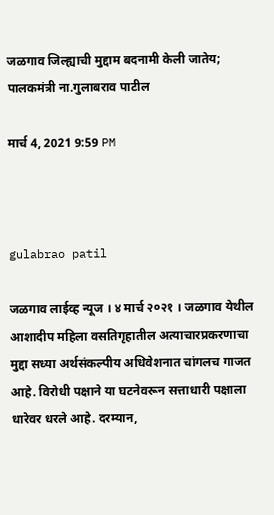जळगाव जिल्ह्याची मुद्दाम बदनामी केली जातेय; पालकमंत्री ना.गुलाबराव पाटील

मार्च 4, 2021 9:59 PM



gulabrao patil

जळगाव लाईव्ह न्यूज । ४ मार्च २०२१ । जळगाव येथील आशादीप महिला वसतिगृहातील अत्याचारप्रकरणाचा मुद्दा सध्या अर्थसंकल्पीय अधिवेशनात चांगलच गाजत आहे. विरोधी पक्षाने या घटनेवरून सत्ताधारी पक्षाला धारेवर धरले आहे. दरम्यान,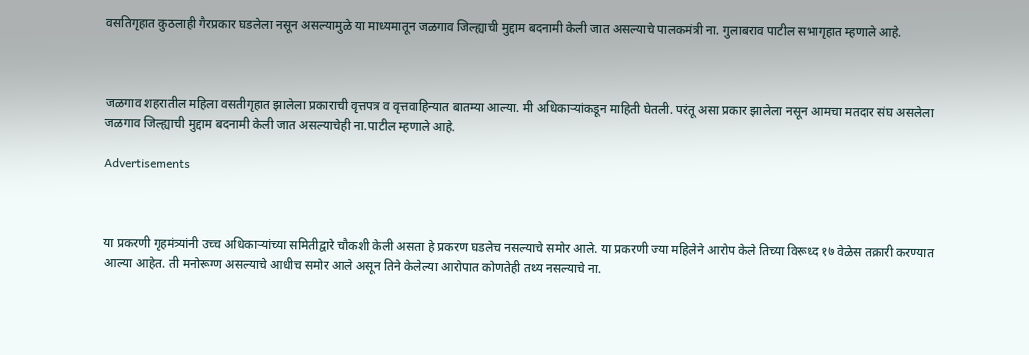वसतिगृहात कुठलाही गैरप्रकार घडलेला नसून असल्यामुळे या माध्यमातून जळगाव जिल्ह्याची मुद्दाम बदनामी केली जात असल्याचे पालकमंत्री ना. गुलाबराव पाटील सभागृहात म्हणाले आहे.



जळगाव शहरातील महिला वसतीगृहात झालेला प्रकाराची वृत्तपत्र व वृत्तवाहिन्यात बातम्या आल्या. मी अधिकाऱ्यांकडून माहिती घेतली. परंतू असा प्रकार झालेला नसून आमचा मतदार संघ असलेला जळगाव जिल्ह्याची मुद्दाम बदनामी केली जात असल्याचेही ना.पाटील म्हणाले आहे.

Advertisements



या प्रकरणी गृहमंत्र्यांनी उच्च अधिकार्‍यांच्या समितीद्वारे चौकशी केली असता हे प्रकरण घडलेच नसल्याचे समोर आले. या प्रकरणी ज्या महिलेने आरोप केले तिच्या विरूध्द १७ वेळेस तक्रारी करण्यात आल्या आहेत. ती मनोरूग्ण असल्याचे आधीच समोर आले असून तिने केलेल्या आरोपात कोणतेही तथ्य नसल्याचे ना.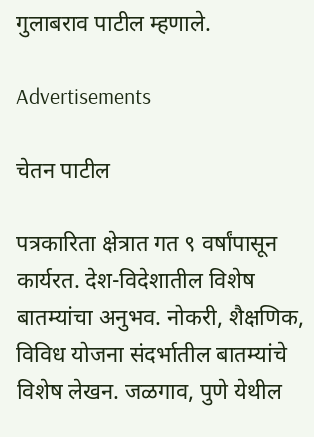गुलाबराव पाटील म्हणाले.

Advertisements

चेतन पाटील

पत्रकारिता क्षेत्रात गत ९ वर्षांपासून कार्यरत. देश-विदेशातील विशेष बातम्यांचा अनुभव. नोकरी, शैक्षणिक, विविध योजना संदर्भातील बातम्यांचे विशेष लेखन. जळगाव, पुणे येथील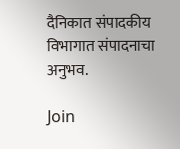दैनिकात संपादकीय विभागात संपादनाचा अनुभव.

Join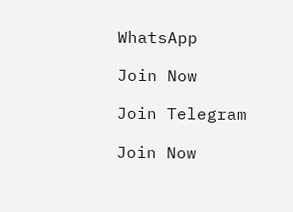WhatsApp

Join Now

Join Telegram

Join Now